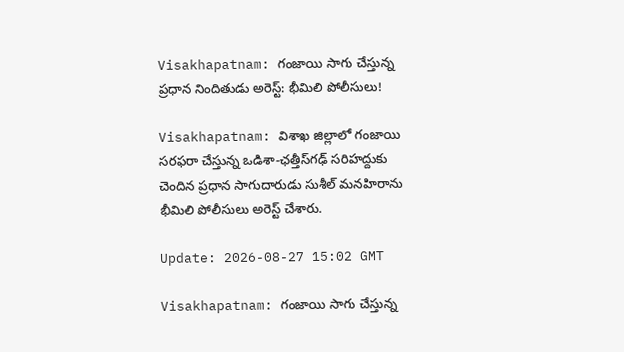Visakhapatnam: గంజాయి సాగు చేస్తున్న ప్రధాన నిందితుడు అరెస్ట్: భీమిలి పోలీసులు!

Visakhapatnam: విశాఖ జిల్లాలో గంజాయి సరఫరా చేస్తున్న ఒడిశా-ఛత్తీస్‌గఢ్ సరిహద్దుకు చెందిన ప్రధాన సాగుదారుడు సుశీల్ మనహిరాను భీమిలి పోలీసులు అరెస్ట్ చేశారు.

Update: 2026-08-27 15:02 GMT

Visakhapatnam: గంజాయి సాగు చేస్తున్న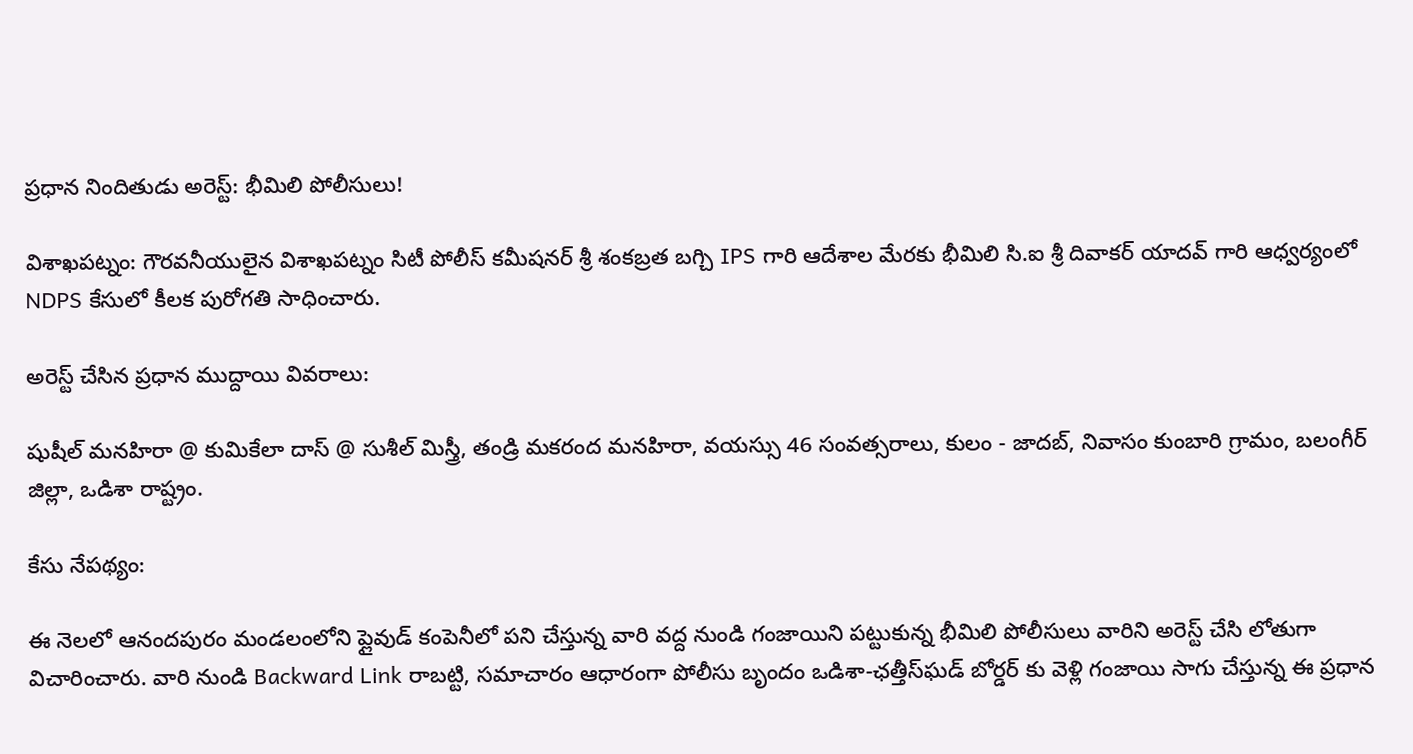ప్రధాన నిందితుడు అరెస్ట్: భీమిలి పోలీసులు!

విశాఖపట్నం: గౌరవనీయులైన విశాఖపట్నం సిటీ పోలీస్ కమీషనర్ శ్రీ శంకబ్రత బగ్చి IPS గారి ఆదేశాల మేరకు భీమిలి సి.ఐ శ్రీ దివాకర్ యాదవ్ గారి ఆధ్వర్యంలో NDPS కేసులో కీలక పురోగతి సాధించారు.

అరెస్ట్ చేసిన ప్రధాన ముద్దాయి వివరాలు:

షుషీల్ మనహిరా @ కుమికేలా దాస్ @ సుశీల్ మిస్త్రీ, తండ్రి మకరంద మనహిరా, వయస్సు 46 సంవత్సరాలు, కులం - జాదబ్, నివాసం కుంబారి గ్రామం, బలంగీర్ జిల్లా, ఒడిశా రాష్ట్రం.

కేసు నేపథ్యం:

ఈ నెలలో ఆనందపురం మండలంలోని ప్లైవుడ్ కంపెనీలో పని చేస్తున్న వారి వద్ద నుండి గంజాయిని పట్టుకున్న భీమిలి పోలీసులు వారిని అరెస్ట్ చేసి లోతుగా విచారించారు. వారి నుండి Backward Link రాబట్టి, సమాచారం ఆధారంగా పోలీసు బృందం ఒడిశా-ఛత్తీస్‌ఘడ్ బోర్డర్ కు వెళ్లి గంజాయి సాగు చేస్తున్న ఈ ప్రధాన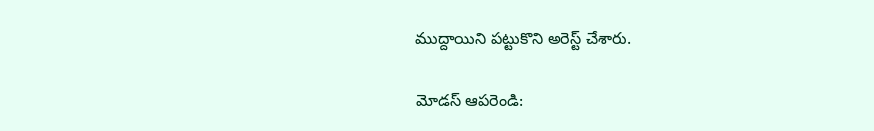ముద్దాయిని పట్టుకొని అరెస్ట్ చేశారు.

మోడస్ ఆపరెండి: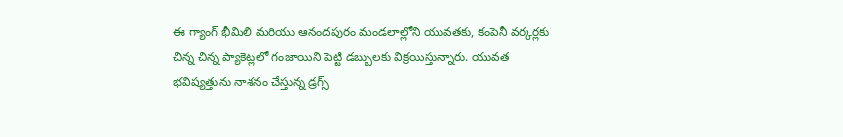ఈ గ్యాంగ్ భీమిలి మరియు ఆనందపురం మండలాల్లోని యువతకు, కంపెనీ వర్కర్లకు చిన్న చిన్న ప్యాకెట్లలో గంజాయిని పెట్టి డబ్బులకు విక్రయిస్తున్నారు. యువత భవిష్యత్తును నాశనం చేస్తున్న డ్రగ్స్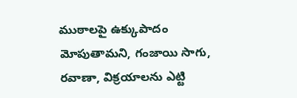ముఠాలపై ఉక్కుపాదం మోపుతామని, గంజాయి సాగు, రవాణా, విక్రయాలను ఎట్టి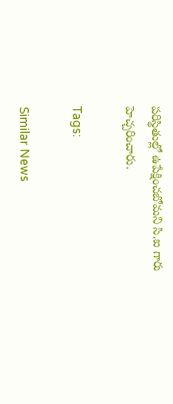పరిస్థితుల్లో ఉపేక్షించబోమని సి.ఐ గారు హెచ్చరించారు.

Tags:

Similar News